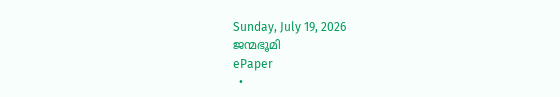Sunday, July 19, 2026
ജന്മഭൂമി
ePaper
  •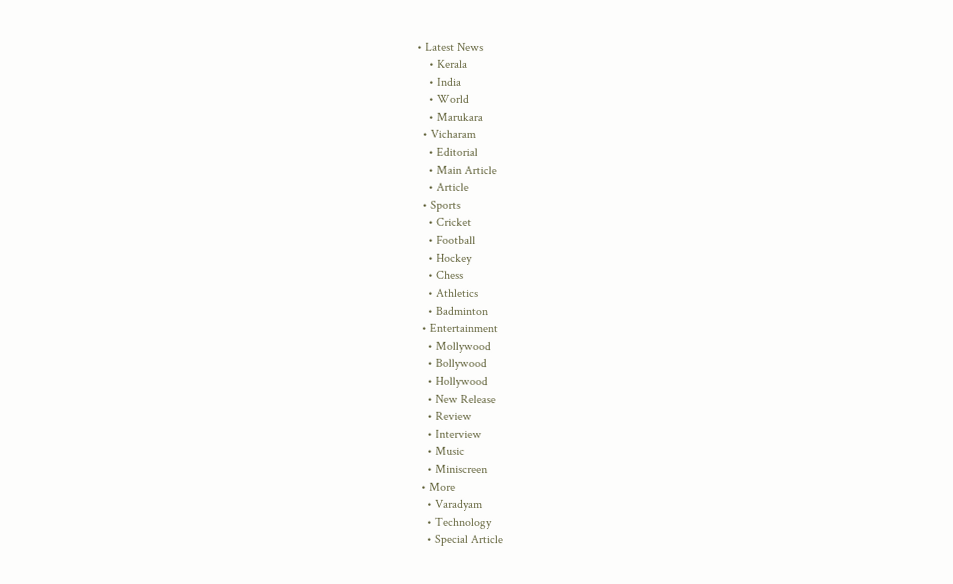• Latest News
    • Kerala
    • India
    • World
    • Marukara
  • Vicharam
    • Editorial
    • Main Article
    • Article
  • Sports
    • Cricket
    • Football
    • Hockey
    • Chess
    • Athletics
    • Badminton
  • Entertainment
    • Mollywood
    • Bollywood
    • Hollywood
    • New Release
    • Review
    • Interview
    • Music
    • Miniscreen
  • More
    • Varadyam
    • Technology
    • Special Article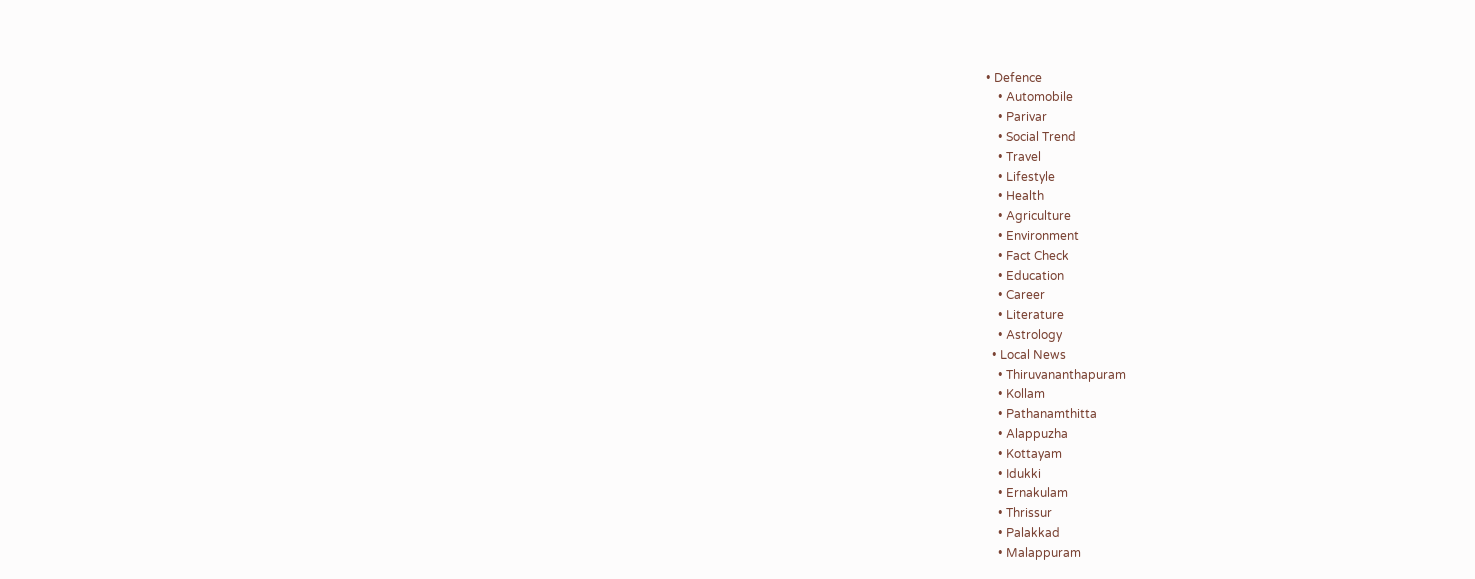• Defence
    • Automobile
    • Parivar
    • Social Trend
    • Travel
    • Lifestyle
    • Health
    • Agriculture
    • Environment
    • Fact Check
    • Education
    • Career
    • Literature
    • Astrology
  • Local News
    • Thiruvananthapuram
    • Kollam
    • Pathanamthitta
    • Alappuzha
    • Kottayam
    • Idukki
    • Ernakulam
    • Thrissur
    • Palakkad
    • Malappuram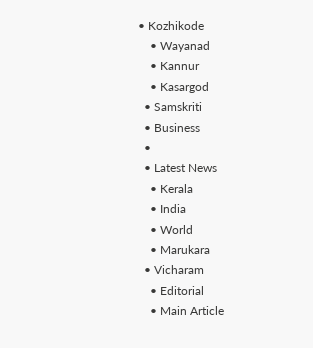• Kozhikode
    • Wayanad
    • Kannur
    • Kasargod
  • Samskriti
  • Business
  •
  • Latest News
    • Kerala
    • India
    • World
    • Marukara
  • Vicharam
    • Editorial
    • Main Article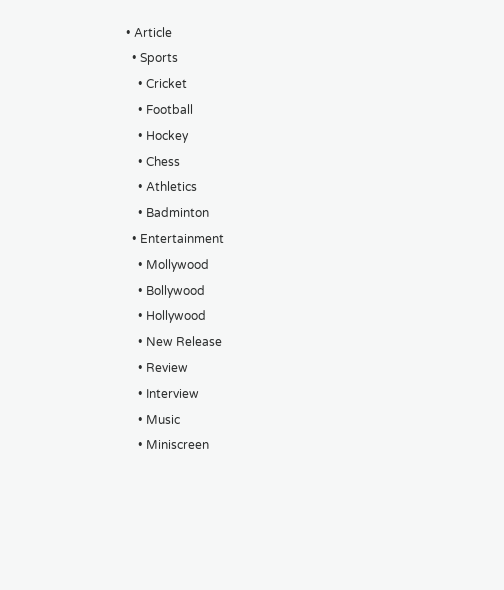• Article
  • Sports
    • Cricket
    • Football
    • Hockey
    • Chess
    • Athletics
    • Badminton
  • Entertainment
    • Mollywood
    • Bollywood
    • Hollywood
    • New Release
    • Review
    • Interview
    • Music
    • Miniscreen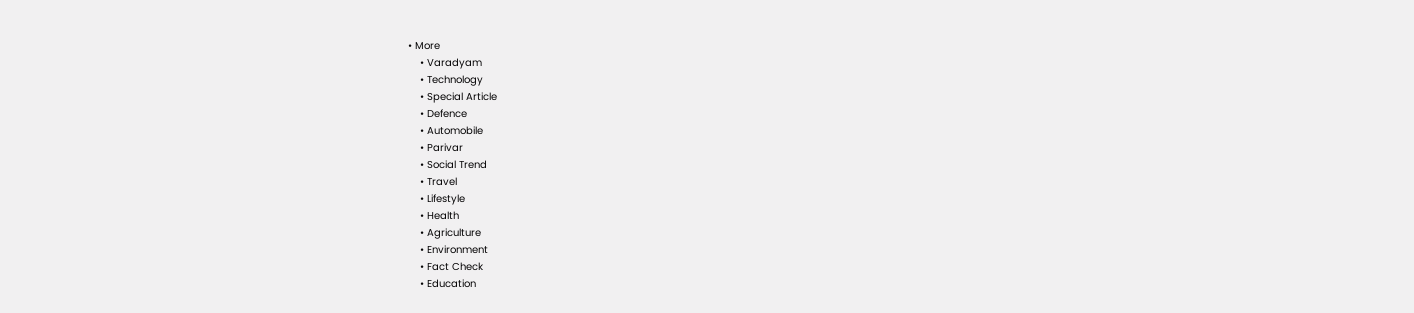• More
    • Varadyam
    • Technology
    • Special Article
    • Defence
    • Automobile
    • Parivar
    • Social Trend
    • Travel
    • Lifestyle
    • Health
    • Agriculture
    • Environment
    • Fact Check
    • Education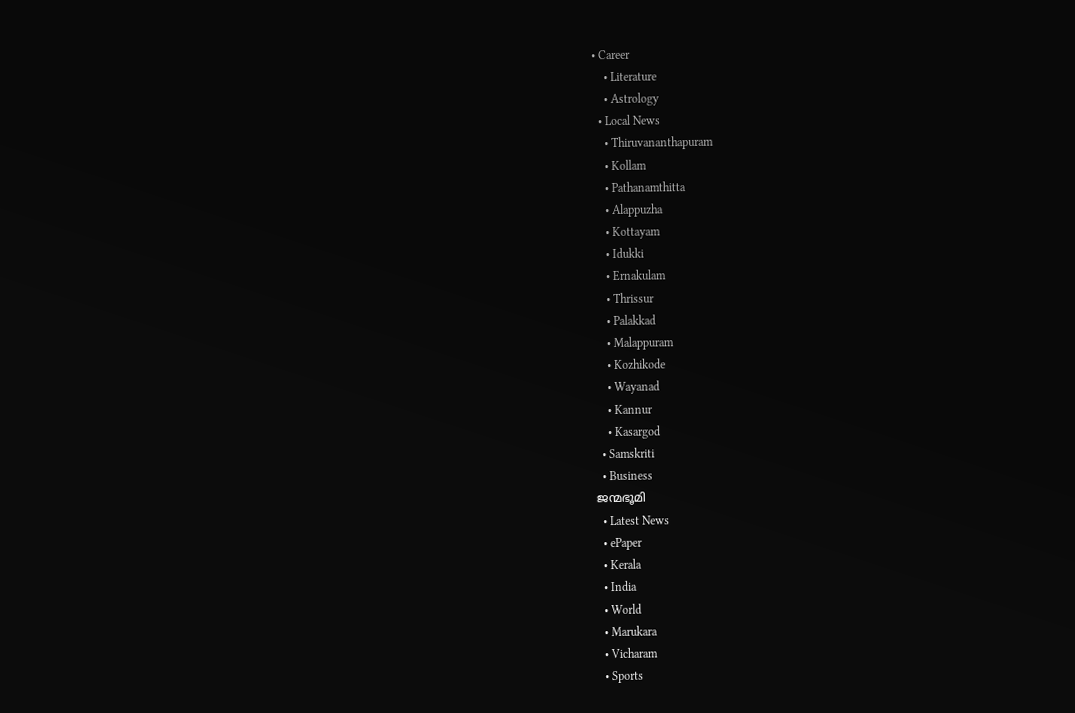• Career
    • Literature
    • Astrology
  • Local News
    • Thiruvananthapuram
    • Kollam
    • Pathanamthitta
    • Alappuzha
    • Kottayam
    • Idukki
    • Ernakulam
    • Thrissur
    • Palakkad
    • Malappuram
    • Kozhikode
    • Wayanad
    • Kannur
    • Kasargod
  • Samskriti
  • Business
ജന്മഭൂമി
  • Latest News
  • ePaper
  • Kerala
  • India
  • World
  • Marukara
  • Vicharam
  • Sports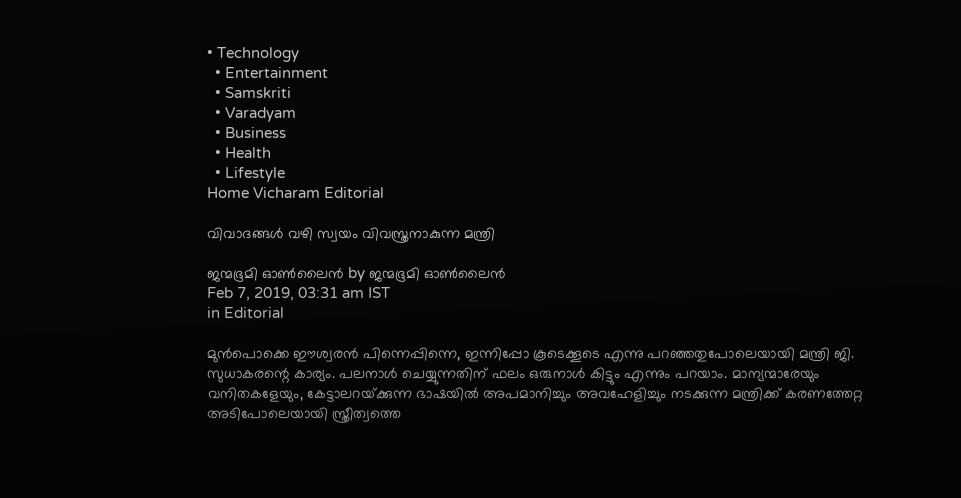• Technology
  • Entertainment
  • Samskriti
  • Varadyam
  • Business
  • Health
  • Lifestyle
Home Vicharam Editorial

വിവാദങ്ങള്‍ വഴി സ്വയം വിവസ്ത്രനാകുന്ന മന്ത്രി

ജന്മഭൂമി ഓണ്‍ലൈന്‍ by ജന്മഭൂമി ഓണ്‍ലൈന്‍
Feb 7, 2019, 03:31 am IST
in Editorial

മുന്‍പൊക്കെ ഈശ്വരന്‍ പിന്നെപ്പിന്നെ, ഇന്നിപ്പോ കൂടെക്കൂടെ എന്നു പറഞ്ഞതുപോലെയായി മന്ത്രി ജി. സുധാകരന്റെ കാര്യം. പലനാള്‍ ചെയ്യുന്നതിന് ഫലം ഒരുനാള്‍ കിട്ടും എന്നും പറയാം. മാന്യന്മാരേയും വനിതകളേയും, കേട്ടാലറയ്‌ക്കുന്ന ഭാഷയില്‍ അപമാനിച്ചും അവഹേളിച്ചും നടക്കുന്ന മന്ത്രിക്ക് കരണത്തേറ്റ അടിപോലെയായി സ്ത്രീത്വത്തെ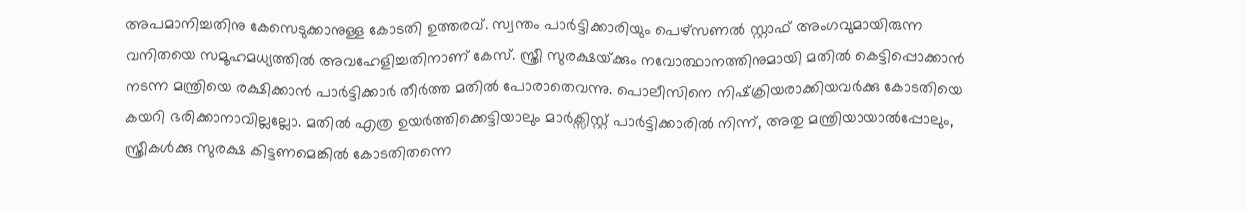അപമാനിച്ചതിനു കേസെടുക്കാനുള്ള കോടതി ഉത്തരവ്. സ്വന്തം പാര്‍ട്ടിക്കാരിയും പെഴ്സണല്‍ സ്റ്റാഫ് അംഗവുമായിരുന്ന വനിതയെ സമൂഹമധ്യത്തില്‍ അവഹേളിച്ചതിനാണ് കേസ്. സ്ത്രീ സുരക്ഷയ്‌ക്കും നവോത്ഥാനത്തിനുമായി മതില്‍ കെട്ടിപ്പൊക്കാന്‍ നടന്ന മന്ത്രിയെ രക്ഷിക്കാന്‍ പാര്‍ട്ടിക്കാര്‍ തീര്‍ത്ത മതില്‍ പോരാതെവന്നു. പൊലീസിനെ നിഷ്‌ക്രിയരാക്കിയവര്‍ക്കു കോടതിയെ കയറി ഭരിക്കാനാവില്ലല്ലോ. മതില്‍ എത്ര ഉയര്‍ത്തിക്കെട്ടിയാലും മാര്‍ക്സിസ്റ്റ് പാര്‍ട്ടിക്കാരില്‍ നിന്ന്, അതു മന്ത്രിയായാല്‍പ്പോലും, സ്ത്രീകള്‍ക്കു സുരക്ഷ കിട്ടണമെങ്കില്‍ കോടതിതന്നെ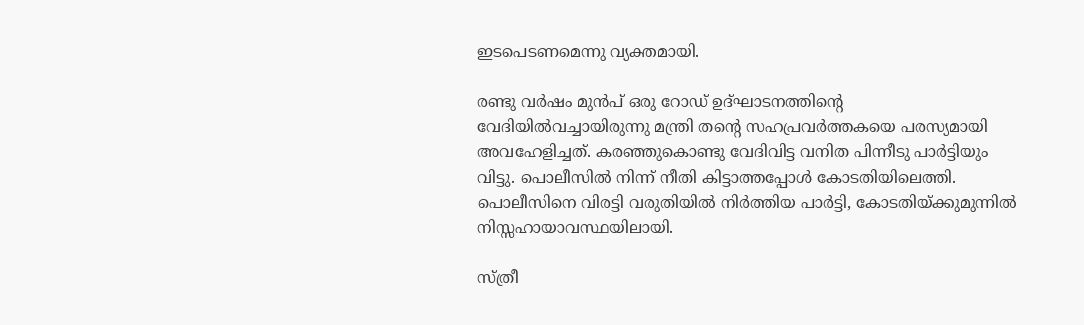ഇടപെടണമെന്നു വ്യക്തമായി.

രണ്ടു വര്‍ഷം മുന്‍പ് ഒരു റോഡ് ഉദ്ഘാടനത്തിന്റെ വേദിയില്‍വച്ചായിരുന്നു മന്ത്രി തന്റെ സഹപ്രവര്‍ത്തകയെ പരസ്യമായി അവഹേളിച്ചത്. കരഞ്ഞുകൊണ്ടു വേദിവിട്ട വനിത പിന്നീടു പാര്‍ട്ടിയും വിട്ടു. പൊലീസില്‍ നിന്ന് നീതി കിട്ടാത്തപ്പോള്‍ കോടതിയിലെത്തി. പൊലീസിനെ വിരട്ടി വരുതിയില്‍ നിര്‍ത്തിയ പാര്‍ട്ടി, കോടതിയ്‌ക്കുമുന്നില്‍ നിസ്സഹായാവസ്ഥയിലായി.

സ്ത്രീ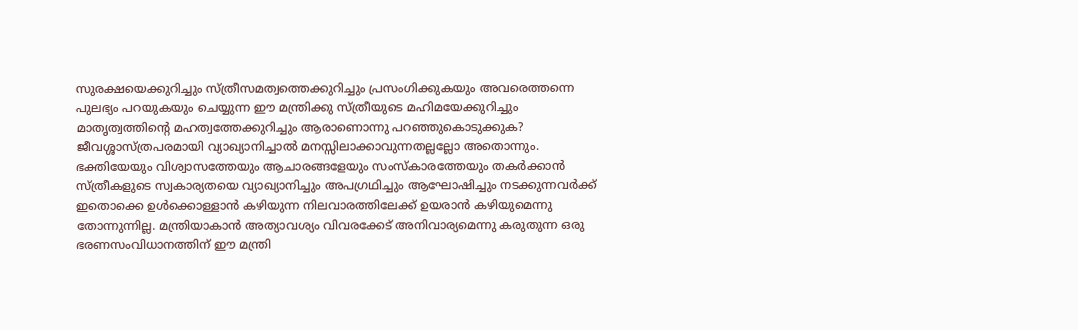സുരക്ഷയെക്കുറിച്ചും സ്ത്രീസമത്വത്തെക്കുറിച്ചും പ്രസംഗിക്കുകയും അവരെത്തന്നെ പുലഭ്യം പറയുകയും ചെയ്യുന്ന ഈ മന്ത്രിക്കു സ്ത്രീയുടെ മഹിമയേക്കുറിച്ചും മാതൃത്വത്തിന്റെ മഹത്വത്തേക്കുറിച്ചും ആരാണൊന്നു പറഞ്ഞുകൊടുക്കുക? ജീവശ്ശാസ്ത്രപരമായി വ്യാഖ്യാനിച്ചാല്‍ മനസ്സിലാക്കാവുന്നതല്ലല്ലോ അതൊന്നും. ഭക്തിയേയും വിശ്വാസത്തേയും ആചാരങ്ങളേയും സംസ്‌കാരത്തേയും തകര്‍ക്കാന്‍ സ്ത്രീകളുടെ സ്വകാര്യതയെ വ്യാഖ്യാനിച്ചും അപഗ്രഥിച്ചും ആഘോഷിച്ചും നടക്കുന്നവര്‍ക്ക് ഇതൊക്കെ ഉള്‍ക്കൊള്ളാന്‍ കഴിയുന്ന നിലവാരത്തിലേക്ക് ഉയരാന്‍ കഴിയുമെന്നു തോന്നുന്നില്ല. മന്ത്രിയാകാന്‍ അത്യാവശ്യം വിവരക്കേട് അനിവാര്യമെന്നു കരുതുന്ന ഒരു ഭരണസംവിധാനത്തിന് ഈ മന്ത്രി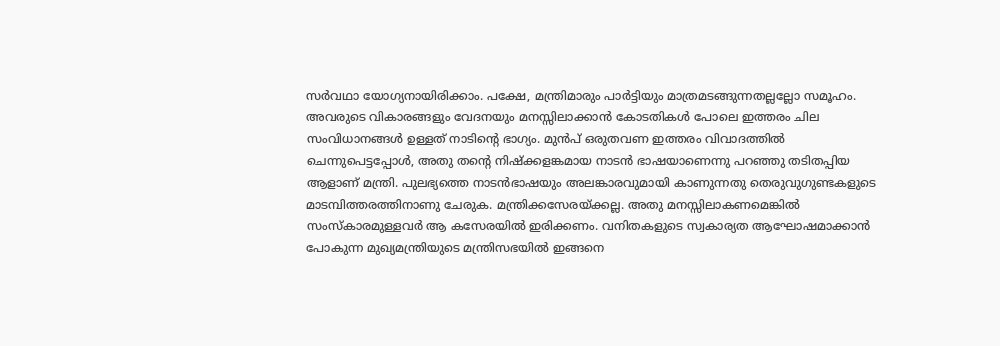സര്‍വഥാ യോഗ്യനായിരിക്കാം. പക്ഷേ, മന്ത്രിമാരും പാര്‍ട്ടിയും മാത്രമടങ്ങുന്നതല്ലല്ലോ സമൂഹം. അവരുടെ വികാരങ്ങളും വേദനയും മനസ്സിലാക്കാന്‍ കോടതികള്‍ പോലെ ഇത്തരം ചില സംവിധാനങ്ങള്‍ ഉള്ളത് നാടിന്റെ ഭാഗ്യം. മുന്‍പ് ഒരുതവണ ഇത്തരം വിവാദത്തില്‍ ചെന്നുപെട്ടപ്പോള്‍, അതു തന്റെ നിഷ്‌ക്കളങ്കമായ നാടന്‍ ഭാഷയാണെന്നു പറഞ്ഞു തടിതപ്പിയ ആളാണ് മന്ത്രി. പുലഭ്യത്തെ നാടന്‍ഭാഷയും അലങ്കാരവുമായി കാണുന്നതു തെരുവുഗുണ്ടകളുടെ മാടമ്പിത്തരത്തിനാണു ചേരുക. മന്ത്രിക്കസേരയ്‌ക്കല്ല. അതു മനസ്സിലാകണമെങ്കില്‍ സംസ്‌കാരമുള്ളവര്‍ ആ കസേരയില്‍ ഇരിക്കണം. വനിതകളുടെ സ്വകാര്യത ആഘോഷമാക്കാന്‍ പോകുന്ന മുഖ്യമന്ത്രിയുടെ മന്ത്രിസഭയില്‍ ഇങ്ങനെ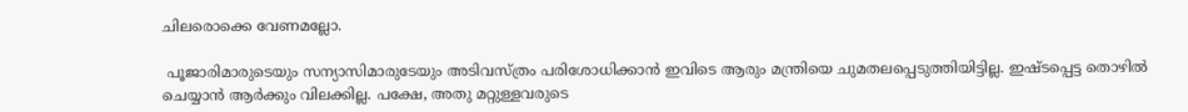ചിലരൊക്കെ വേണമല്ലോ.

 പൂജാരിമാരുടെയും സന്യാസിമാരുടേയും അടിവസ്ത്രം പരിശോധിക്കാന്‍ ഇവിടെ ആരും മന്ത്രിയെ ചുമതലപ്പെടുത്തിയിട്ടില്ല. ഇഷ്ടപ്പെട്ട തൊഴില്‍ ചെയ്യാന്‍ ആര്‍ക്കും വിലക്കില്ല. പക്ഷേ, അതു മറ്റുള്ളവരുടെ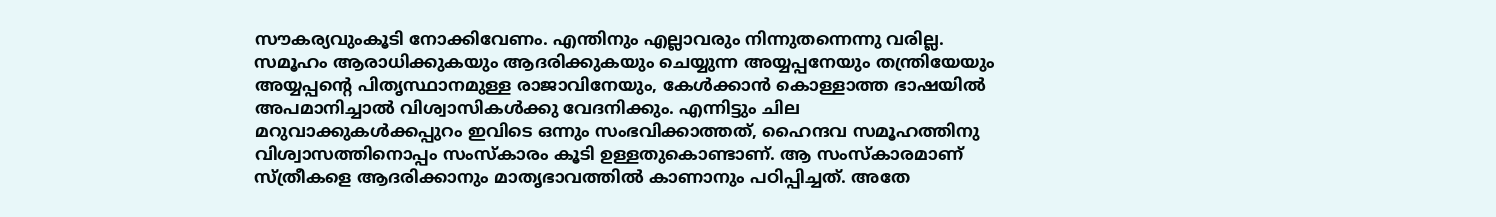സൗകര്യവുംകൂടി നോക്കിവേണം. എന്തിനും എല്ലാവരും നിന്നുതന്നെന്നു വരില്ല. സമൂഹം ആരാധിക്കുകയും ആദരിക്കുകയും ചെയ്യുന്ന അയ്യപ്പനേയും തന്ത്രിയേയും അയ്യപ്പന്റെ പിതൃസ്ഥാനമുള്ള രാജാവിനേയും, കേള്‍ക്കാന്‍ കൊള്ളാത്ത ഭാഷയില്‍ അപമാനിച്ചാല്‍ വിശ്വാസികള്‍ക്കു വേദനിക്കും. എന്നിട്ടും ചില മറുവാക്കുകള്‍ക്കപ്പുറം ഇവിടെ ഒന്നും സംഭവിക്കാത്തത്, ഹൈന്ദവ സമൂഹത്തിനു വിശ്വാസത്തിനൊപ്പം സംസ്‌കാരം കൂടി ഉള്ളതുകൊണ്ടാണ്. ആ സംസ്‌കാരമാണ് സ്ത്രീകളെ ആദരിക്കാനും മാതൃഭാവത്തില്‍ കാണാനും പഠിപ്പിച്ചത്. അതേ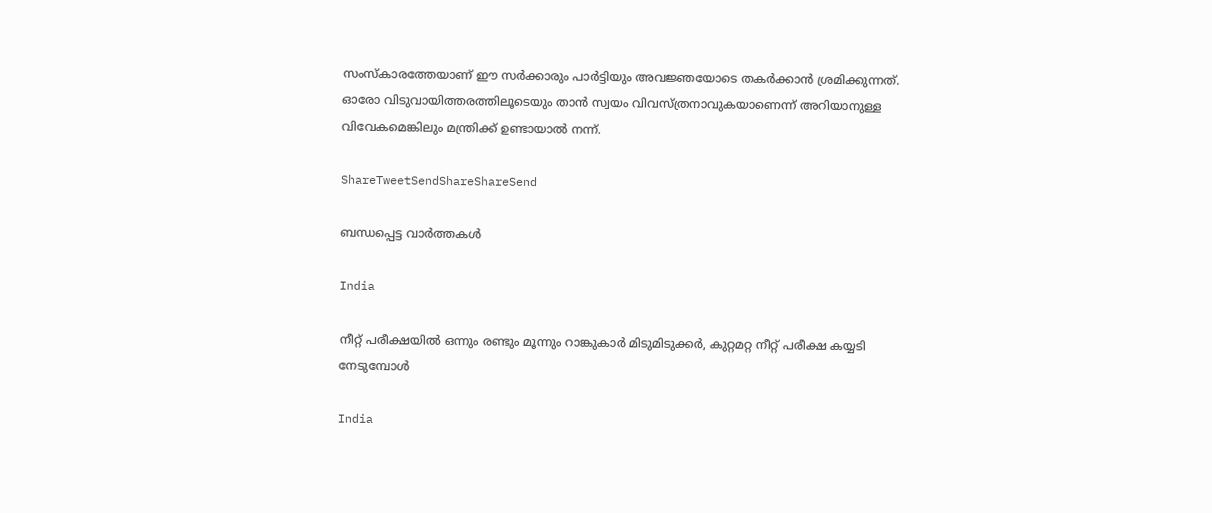സംസ്‌കാരത്തേയാണ് ഈ സര്‍ക്കാരും പാര്‍ട്ടിയും അവജ്ഞയോടെ തകര്‍ക്കാന്‍ ശ്രമിക്കുന്നത്. ഓരോ വിടുവായിത്തരത്തിലൂടെയും താന്‍ സ്വയം വിവസ്ത്രനാവുകയാണെന്ന് അറിയാനുള്ള വിവേകമെങ്കിലും മന്ത്രിക്ക് ഉണ്ടായാല്‍ നന്ന്.

ShareTweetSendShareShareSend

ബന്ധപ്പെട്ട വാര്‍ത്തകള്‍

India

നീറ്റ് പരീക്ഷയില്‍ ഒന്നും രണ്ടും മൂന്നും റാങ്കുകാര്‍ മിടുമിടുക്കര്‍, കുറ്റമറ്റ നീറ്റ് പരീക്ഷ കയ്യടി നേടുമ്പോള്‍

India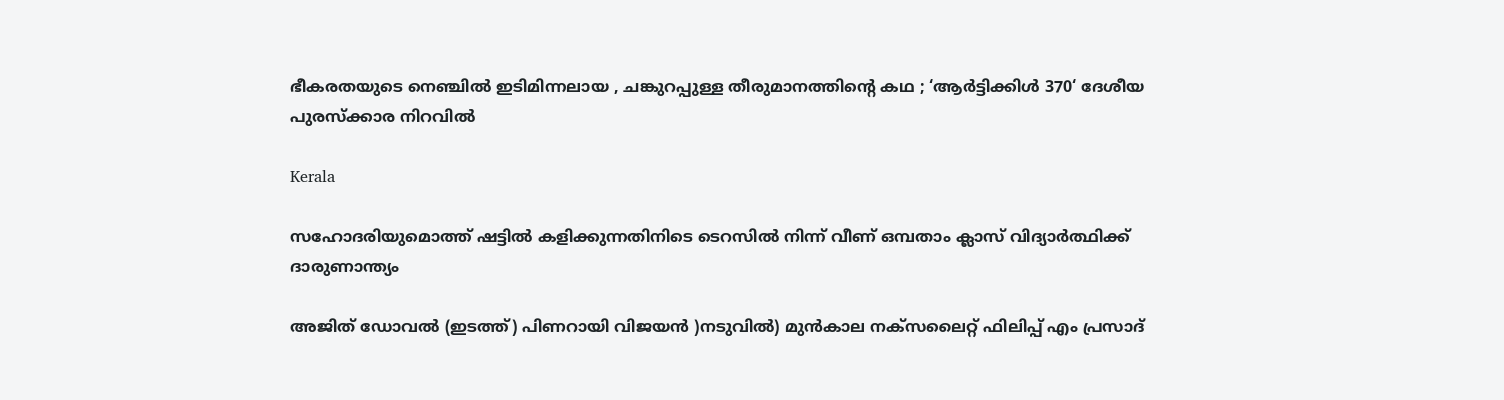ഭീകരതയുടെ നെഞ്ചിൽ ഇടിമിന്നലായ , ചങ്കുറപ്പുള്ള തീരുമാനത്തിന്റെ കഥ ; ‘ആർട്ടിക്കിൾ 370‘ ദേശീയ പുരസ്ക്കാര നിറവിൽ

Kerala

സഹോദരിയുമൊത്ത് ഷട്ടില്‍ കളിക്കുന്നതിനിടെ ടെറസില്‍ നിന്ന് വീണ് ഒമ്പതാം ക്ലാസ് വിദ്യാര്‍ത്ഥിക്ക് ദാരുണാന്ത്യം

അജിത് ഡോവല്‍ (ഇടത്ത്) പിണറായി വിജയന്‍ )നടുവില്‍) മുന്‍കാല നക്സലൈറ്റ് ഫിലിപ്പ് എം പ്രസാദ്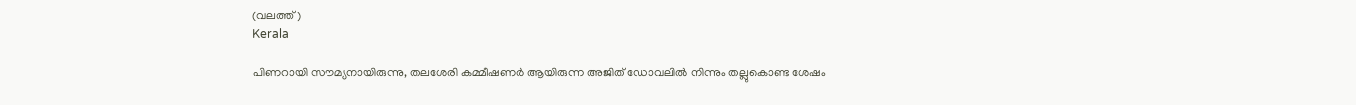(വലത്ത്)
Kerala

പിണറായി സൗമ്യനായിരുന്നു, തലശേരി കമ്മീഷണര്‍ ആയിരുന്ന അജിത് ഡോവലില്‍ നിന്നും തല്ലുകൊണ്ട ശേഷം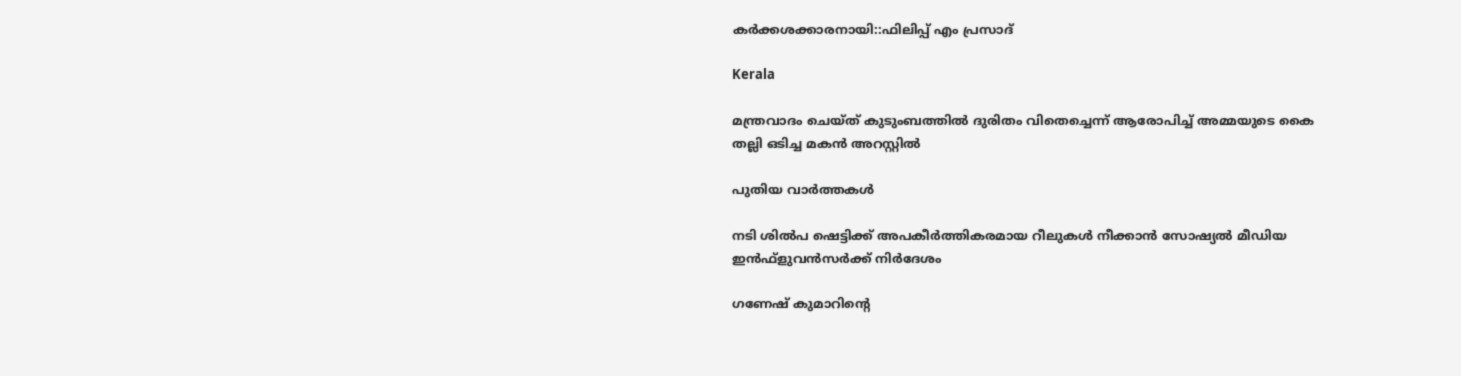കര്‍ക്കശക്കാരനായി::ഫിലിപ്പ് എം പ്രസാദ്

Kerala

മന്ത്രവാദം ചെയ്ത് കുടുംബത്തില്‍ ദുരിതം വിതെച്ചെന്ന് ആരോപിച്ച് അമ്മയുടെ കൈ തല്ലി ഒടിച്ച മകന്‍ അറസ്റ്റില്‍

പുതിയ വാര്‍ത്തകള്‍

നടി ശില്‍പ ഷെട്ടിക്ക് അപകീര്‍ത്തികരമായ റീലുകള്‍ നീക്കാന്‍ സോഷ്യല്‍ മീഡിയ ഇന്‍ഫ്‌ളുവന്‍സര്‍ക്ക് നിര്‍ദേശം

ഗണേഷ് കുമാറിന്റെ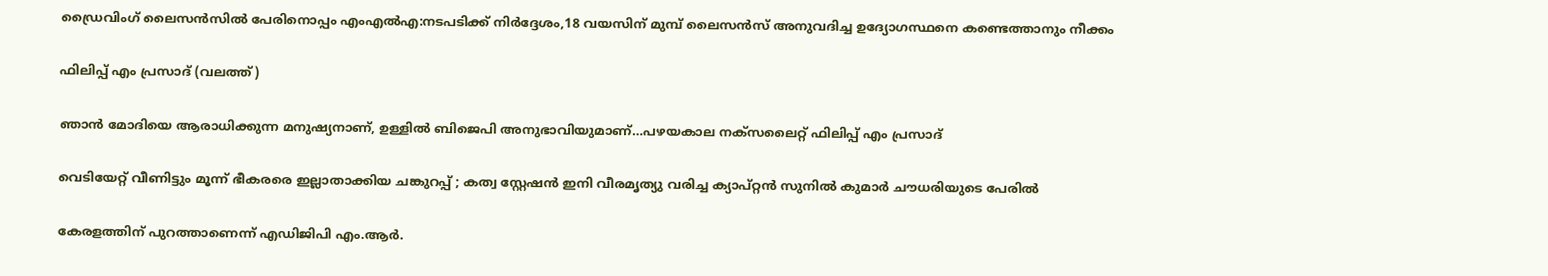ഡ്രൈവിംഗ് ലൈസന്‍സില്‍ പേരിനൊപ്പം എംഎല്‍എ:നടപടിക്ക് നിര്‍ദ്ദേശം,18 വയസിന് മുമ്പ് ലൈസന്‍സ് അനുവദിച്ച ഉദ്യോഗസ്ഥനെ കണ്ടെത്താനും നീക്കം

ഫിലിപ്പ് എം പ്രസാദ് (വലത്ത്)

ഞാന്‍ മോദിയെ ആരാധിക്കുന്ന മനുഷ്യനാണ്, ഉള്ളില്‍ ബിജെപി അനുഭാവിയുമാണ്…പഴയകാല നക്സലൈറ്റ് ഫിലിപ്പ് എം പ്രസാദ്

വെടിയേറ്റ് വീണിട്ടും മൂന്ന് ഭീകരരെ ഇല്ലാതാക്കിയ ചങ്കുറപ്പ് ; കത്വ സ്റ്റേഷൻ ഇനി വീരമൃത്യു വരിച്ച ക്യാപ്റ്റൻ സുനിൽ കുമാർ ചൗധരിയുടെ പേരിൽ

കേരളത്തിന് പുറത്താണെന്ന് എഡിജിപി എം.ആര്‍.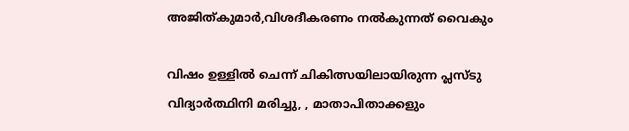അജിത്കുമാര്‍,വിശദീകരണം നല്‍കുന്നത് വൈകും

വിഷം ഉള്ളില്‍ ചെന്ന് ചികിത്സയിലായിരുന്ന പ്ലസ്ടു വിദ്യാര്‍ത്ഥിനി മരിച്ചു, , മാതാപിതാക്കളും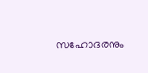സഹോദരനും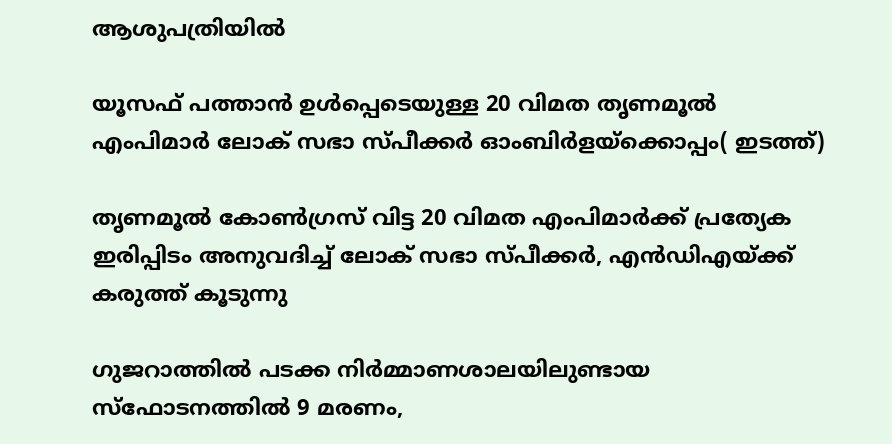ആശുപത്രിയില്‍

യൂസഫ് പത്താന്‍ ഉള്‍പ്പെടെയുള്ള 20 വിമത തൃണമൂല്‍ എംപിമാര്‍ ലോക് സഭാ സ്പീക്കര്‍ ഓംബിര്‍ളയ്ക്കൊപ്പം( ഇടത്ത്)

തൃണമൂല്‍ കോണ്‍ഗ്രസ് വിട്ട 20 വിമത എംപിമാര്‍ക്ക് പ്രത്യേക ഇരിപ്പിടം അനുവദിച്ച് ലോക് സഭാ സ്പീക്കര്‍, എന്‍ഡിഎയ്‌ക്ക് കരുത്ത് കൂടുന്നു

ഗുജറാത്തില്‍ പടക്ക നിര്‍മ്മാണശാലയിലുണ്ടായ സ്ഫോടനത്തില്‍ 9 മരണം,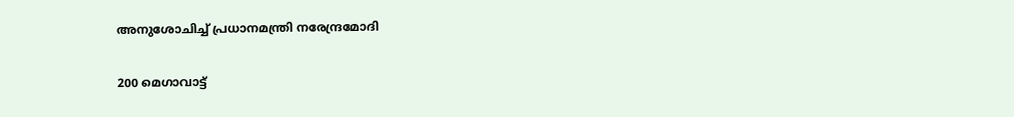അനുശോചിച്ച് പ്രധാനമന്ത്രി നരേന്ദ്രമോദി

200 മെഗാവാട്ട്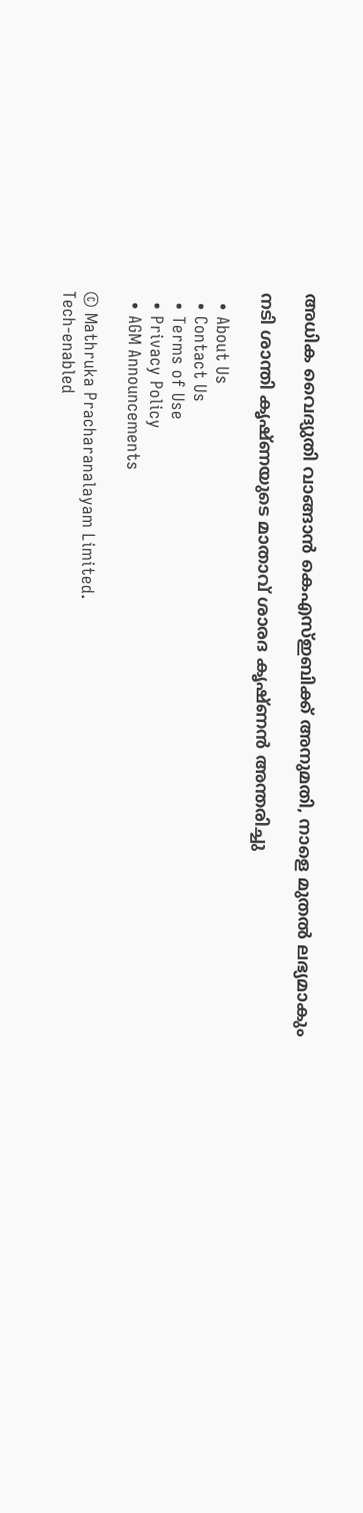അധിക വൈദ്യുതി വാങ്ങാന്‍ കെഎസ്ഇബിക്ക് അനുമതി, നാളെ മുതല്‍ ലഭ്യമാകും

നടി ശാന്തി കൃഷ്ണയുടെ മാതാവ് ശാരദ കൃഷ്ണന്‍ അന്തരിച്ചു

  • About Us
  • Contact Us
  • Terms of Use
  • Privacy Policy
  • AGM Announcements

© Mathruka Pracharanalayam Limited.
Tech-enabled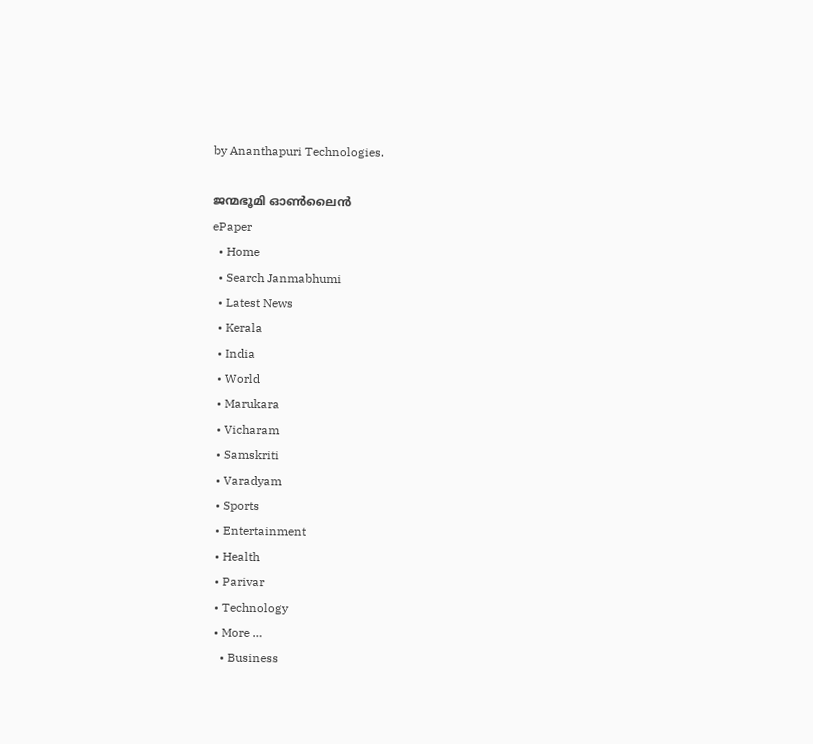by Ananthapuri Technologies.

ജന്മഭൂമി ഓണ്‍ലൈന്‍
ePaper
  • Home
  • Search Janmabhumi
  • Latest News
  • Kerala
  • India
  • World
  • Marukara
  • Vicharam
  • Samskriti
  • Varadyam
  • Sports
  • Entertainment
  • Health
  • Parivar
  • Technology
  • More …
    • Business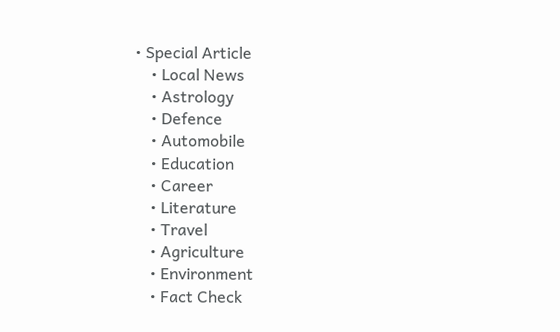• Special Article
    • Local News
    • Astrology
    • Defence
    • Automobile
    • Education
    • Career
    • Literature
    • Travel
    • Agriculture
    • Environment
    • Fact Check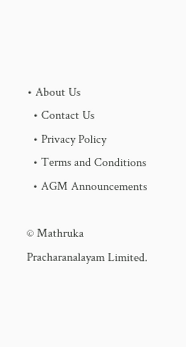• About Us
  • Contact Us
  • Privacy Policy
  • Terms and Conditions
  • AGM Announcements

© Mathruka Pracharanalayam Limited.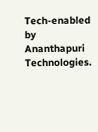Tech-enabled by Ananthapuri Technologies.